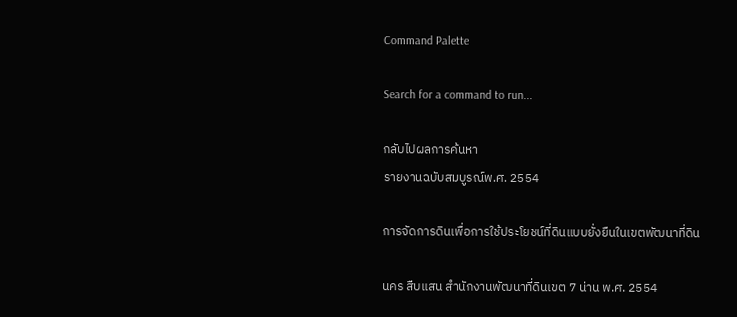Command Palette

Search for a command to run...

กลับไปผลการค้นหา
รายงานฉบับสมบูรณ์พ.ศ. 2554

การจัดการดินเพื่อการใช้ประโยชน์ที่ดินแบบยั่งยืนในเขตพัฒนาที่ดิน

นคร สืบแสน สำนักงานพัฒนาที่ดินเขต 7 น่าน พ.ศ. 2554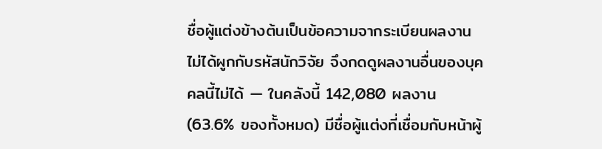ชื่อผู้แต่งข้างต้นเป็นข้อความจากระเบียนผลงาน ไม่ได้ผูกกับรหัสนักวิจัย จึงกดดูผลงานอื่นของบุคคลนี้ไม่ได้ — ในคลังนี้ 142,080 ผลงาน (63.6% ของทั้งหมด) มีชื่อผู้แต่งที่เชื่อมกับหน้าผู้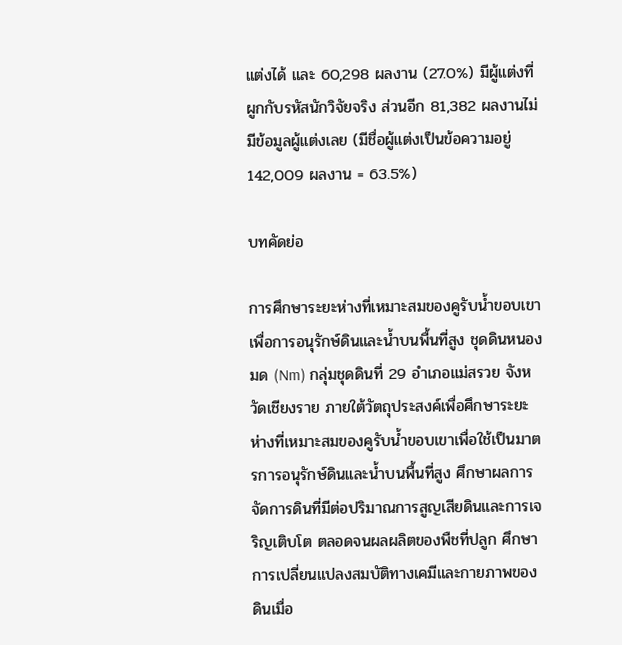แต่งได้ และ 60,298 ผลงาน (27.0%) มีผู้แต่งที่ผูกกับรหัสนักวิจัยจริง ส่วนอีก 81,382 ผลงานไม่มีข้อมูลผู้แต่งเลย (มีชื่อผู้แต่งเป็นข้อความอยู่ 142,009 ผลงาน = 63.5%)

บทคัดย่อ

การศึกษาระยะห่างที่เหมาะสมของคูรับน้ำขอบเขาเพื่อการอนุรักษ์ดินและน้ำบนพื้นที่สูง ชุดดินหนองมด (Nm) กลุ่มชุดดินที่ 29 อำเภอแม่สรวย จังหวัดเชียงราย ภายใต้วัตถุประสงค์เพื่อศึกษาระยะห่างที่เหมาะสมของคูรับน้ำขอบเขาเพื่อใช้เป็นมาตรการอนุรักษ์ดินและน้ำบนพื้นที่สูง ศึกษาผลการจัดการดินที่มีต่อปริมาณการสูญเสียดินและการเจริญเติบโต ตลอดจนผลผลิตของพืชที่ปลูก ศึกษาการเปลี่ยนแปลงสมบัติทางเคมีและกายภาพของดินเมื่อ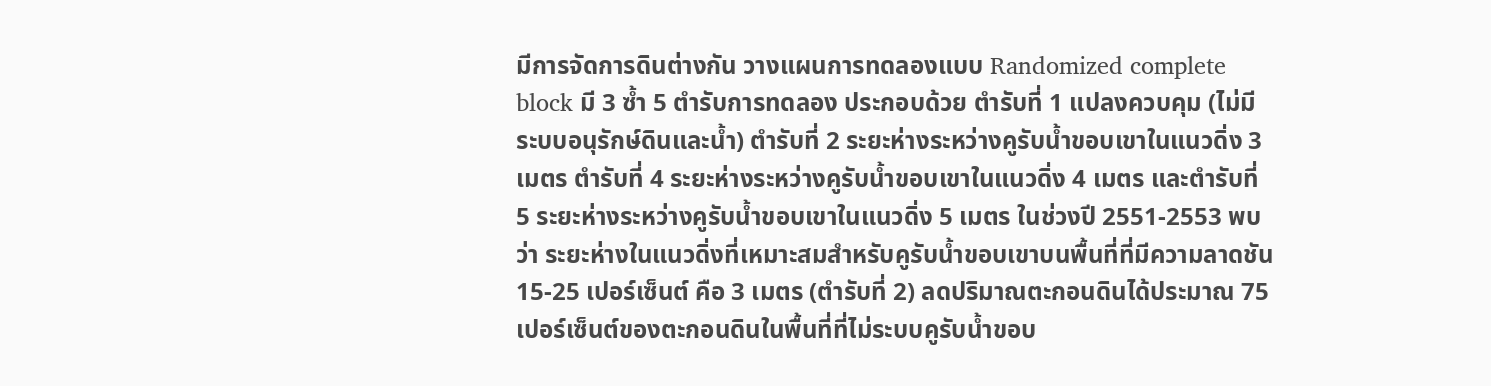มีการจัดการดินต่างกัน วางแผนการทดลองแบบ Randomized complete block มี 3 ซ้ำ 5 ตำรับการทดลอง ประกอบด้วย ตำรับที่ 1 แปลงควบคุม (ไม่มีระบบอนุรักษ์ดินและน้ำ) ตำรับที่ 2 ระยะห่างระหว่างคูรับน้ำขอบเขาในแนวดิ่ง 3 เมตร ตำรับที่ 4 ระยะห่างระหว่างคูรับน้ำขอบเขาในแนวดิ่ง 4 เมตร และตำรับที่ 5 ระยะห่างระหว่างคูรับน้ำขอบเขาในแนวดิ่ง 5 เมตร ในช่วงปี 2551-2553 พบว่า ระยะห่างในแนวดิ่งที่เหมาะสมสำหรับคูรับน้ำขอบเขาบนพื้นที่ที่มีความลาดชัน 15-25 เปอร์เซ็นต์ คือ 3 เมตร (ตำรับที่ 2) ลดปริมาณตะกอนดินได้ประมาณ 75 เปอร์เซ็นต์ของตะกอนดินในพื้นที่ที่ไม่ระบบคูรับน้ำขอบ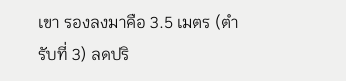เขา รองลงมาคือ 3.5 เมตร (ตำรับที่ 3) ลดปริ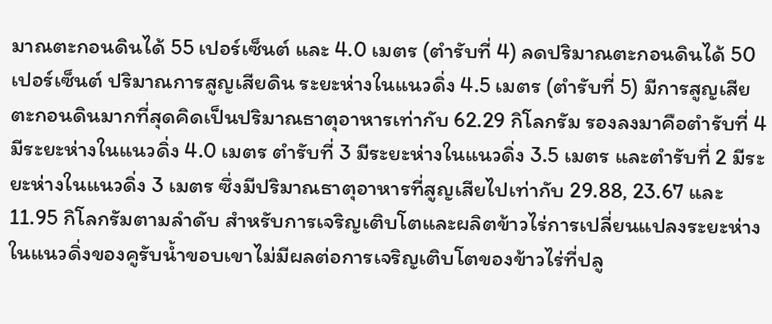มาณตะกอนดินได้ 55 เปอร์เซ็นต์ และ 4.0 เมตร (ตำรับที่ 4) ลดปริมาณตะกอนดินได้ 50 เปอร์เซ็นต์ ปริมาณการสูญเสียดิน ระยะห่างในแนวดิ่ง 4.5 เมตร (ตำรับที่ 5) มีการสูญเสียตะกอนดินมากที่สุดคิดเป็นปริมาณธาตุอาหารเท่ากับ 62.29 กิโลกรัม รองลงมาคือตำรับที่ 4 มีระยะห่างในแนวดิ่ง 4.0 เมตร ตำรับที่ 3 มีระยะห่างในแนวดิ่ง 3.5 เมตร และตำรับที่ 2 มีระยะห่างในแนวดิ่ง 3 เมตร ซึ่งมีปริมาณธาตุอาหารที่สูญเสียไปเท่ากับ 29.88, 23.67 และ 11.95 กิโลกรัมตามลำดับ สำหรับการเจริญเติบโตและผลิตข้าวไร่การเปลี่ยนแปลงระยะห่างในแนวดิ่งของคูรับน้ำขอบเขาไม่มีผลต่อการเจริญเติบโตของข้าวไร่ที่ปลู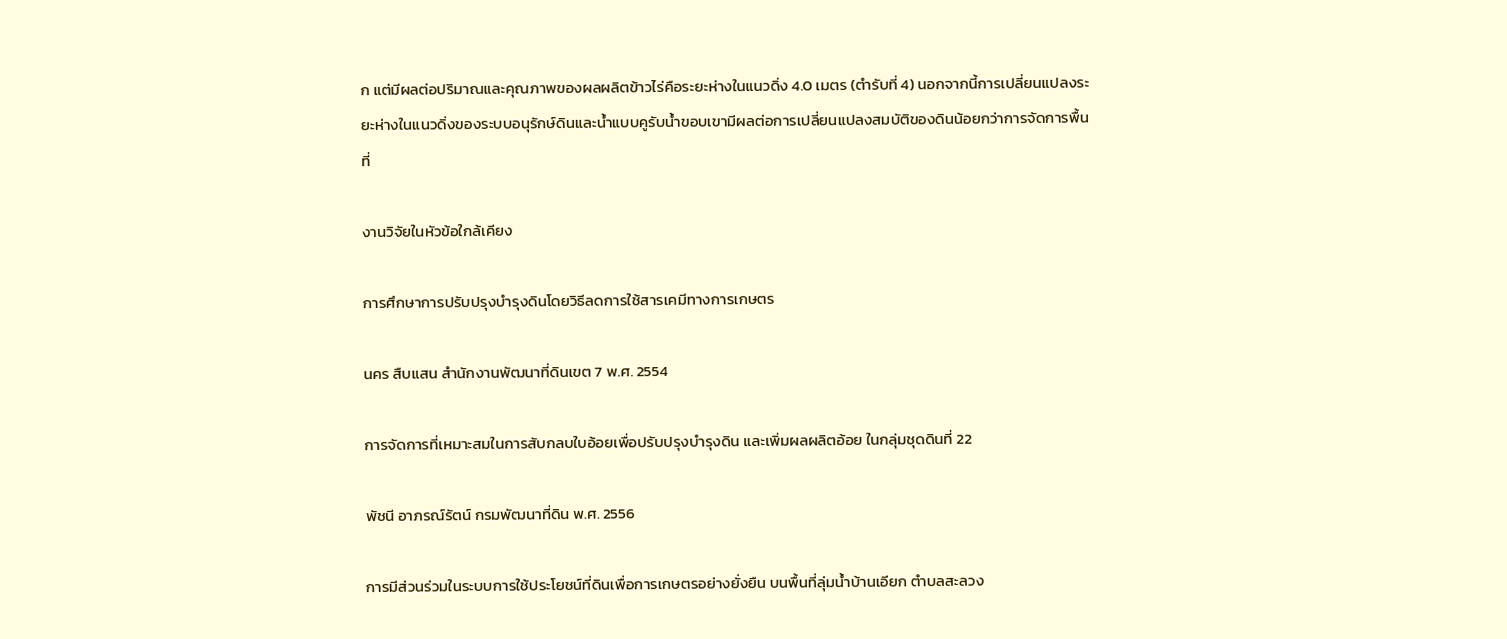ก แต่มีผลต่อปริมาณและคุณภาพของผลผลิตข้าวไร่คือระยะห่างในแนวดิ่ง 4.0 เมตร (ตำรับที่ 4) นอกจากนี้การเปลี่ยนแปลงระยะห่างในแนวดิ่งของระบบอนุรักษ์ดินและน้ำแบบคูรับน้ำขอบเขามีผลต่อการเปลี่ยนแปลงสมบัติของดินน้อยกว่าการจัดการพื้นที่

งานวิจัยในหัวข้อใกล้เคียง

การศึกษาการปรับปรุงบำรุงดินโดยวิธีลดการใช้สารเคมีทางการเกษตร

นคร สืบแสน สำนักงานพัฒนาที่ดินเขต 7 พ.ศ. 2554

การจัดการที่เหมาะสมในการสับกลบใบอ้อยเพื่อปรับปรุงบำรุงดิน และเพิ่มผลผลิตอ้อย ในกลุ่มชุดดินที่ 22

พัชนี อาภรณ์รัตน์ กรมพัฒนาที่ดิน พ.ศ. 2556

การมีส่วนร่วมในระบบการใช้ประโยชน์ที่ดินเพื่อการเกษตรอย่างยั่งยืน บนพื้นที่ลุ่มน้ำบ้านเอียก ตำบลสะลวง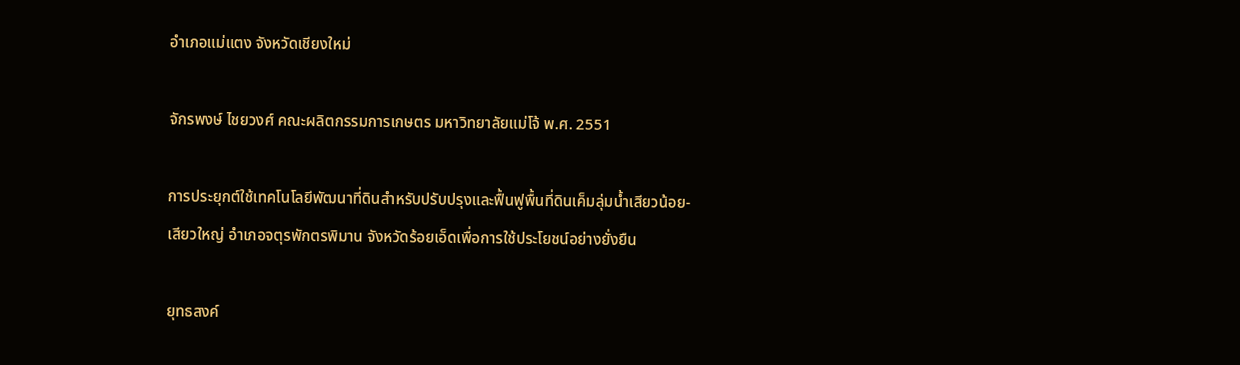อำเภอแม่แตง จังหวัดเชียงใหม่

จักรพงษ์ ไชยวงศ์ คณะผลิตกรรมการเกษตร มหาวิทยาลัยแม่โจ้ พ.ศ. 2551

การประยุกต์ใช้เทคโนโลยีพัฒนาที่ดินสำหรับปรับปรุงและฟื้นฟูพื้นที่ดินเค็มลุ่มน้ำเสียวน้อย-เสียวใหญ่ อำเภอจตุรพักตรพิมาน จังหวัดร้อยเอ็ดเพื่อการใช้ประโยชน์อย่างยั่งยืน

ยุทธสงค์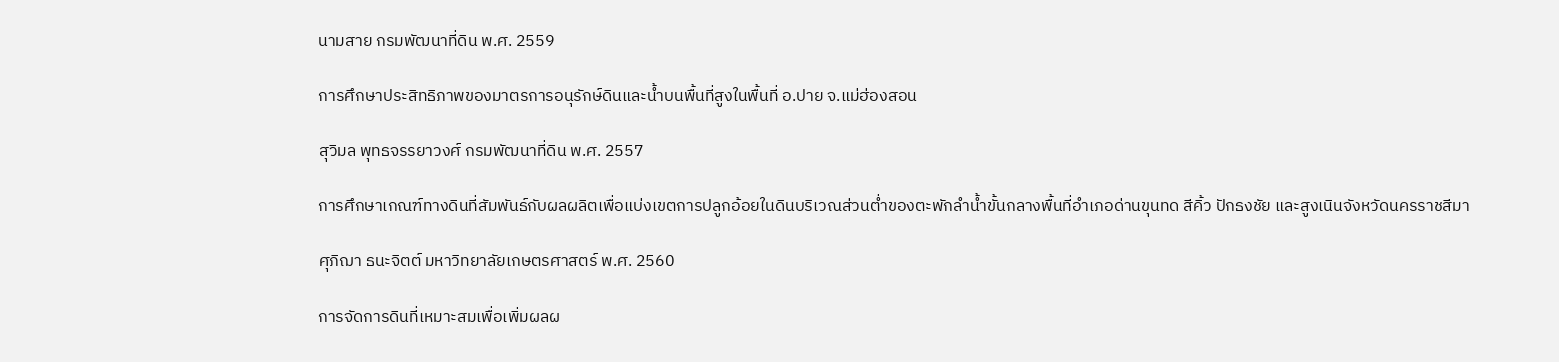นามสาย กรมพัฒนาที่ดิน พ.ศ. 2559

การศึกษาประสิทธิภาพของมาตรการอนุรักษ์ดินและน้ำบนพื้นที่สูงในพื้นที่ อ.ปาย จ.แม่ฮ่องสอน

สุวิมล พุทธจรรยาวงศ์ กรมพัฒนาที่ดิน พ.ศ. 2557

การศึกษาเกณฑ์ทางดินที่สัมพันธ์กับผลผลิตเพื่อแบ่งเขตการปลูกอ้อยในดินบริเวณส่วนต่ำของตะพักลำน้ำขั้นกลางพื้นที่อำเภอด่านขุนทด สีคิ้ว ปักธงชัย และสูงเนินจังหวัดนครราชสีมา

ศุภิฌา ธนะจิตต์ มหาวิทยาลัยเกษตรศาสตร์ พ.ศ. 2560

การจัดการดินที่เหมาะสมเพื่อเพิ่มผลผ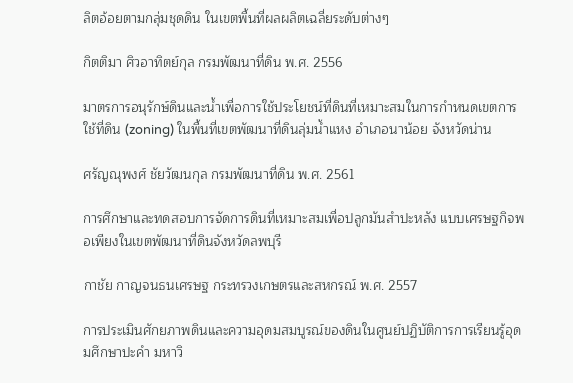ลิตอ้อยตามกลุ่มชุดดิน ในเขตพื้นที่ผลผลิตเฉลี่ยระดับต่างๆ

กิตติมา ศิวอาทิตย์กุล กรมพัฒนาที่ดิน พ.ศ. 2556

มาตรการอนุรักษ์ดินและน้ำเพื่อการใช้ประโยชน์ที่ดินที่เหมาะสมในการกำหนดเขตการใช้ที่ดิน (zoning) ในพื้นที่เขตพัฒนาที่ดินลุ่มน้ำแหง อำเภอนาน้อย จังหวัดน่าน

ศรัญณุพงศ์ ชัยวัฒนกุล กรมพัฒนาที่ดิน พ.ศ. 2561

การศึกษาและทดสอบการจัดการดินที่เหมาะสมเพื่อปลูกมันสำปะหลัง แบบเศรษฐกิจพอเพียงในเขตพัฒนาที่ดินจังหวัดลพบุรี

กาชัย กาญจนธนเศรษฐ กระทรวงเกษตรและสหกรณ์ พ.ศ. 2557

การประเมินศักยภาพดินและความอุดมสมบูรณ์ของดินในศูนย์ปฏิบัติการการเรียนรู้อุดมศึกษาปะคำ มหาวิ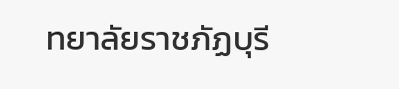ทยาลัยราชภัฏบุรี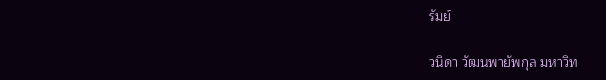รัมย์

วนิดา วัฒนพายัพกุล มหาวิท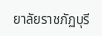ยาลัยราชภัฏบุรี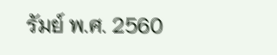รัมย์ พ.ศ. 2560